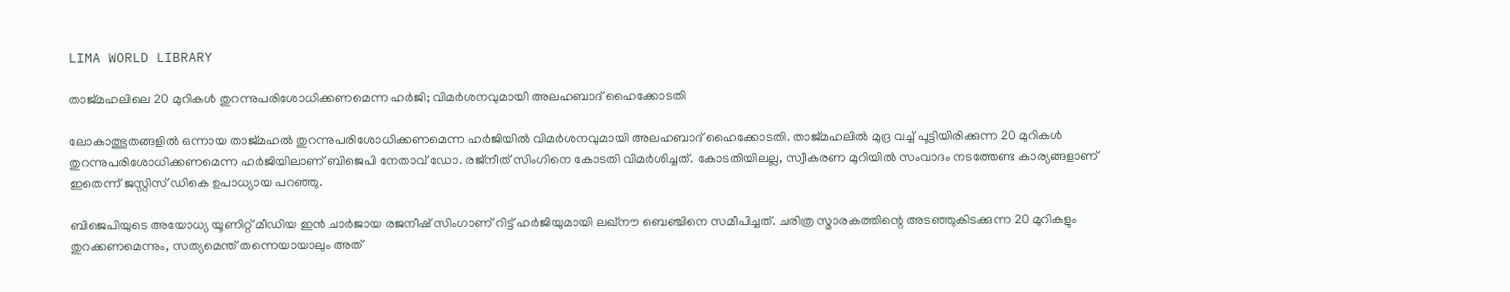LIMA WORLD LIBRARY

താജ്‌മഹലിലെ 20 മുറികൾ തുറന്നുപരിശോധിക്കണമെന്ന ഹർജി; വിമർശനവുമായി അലഹബാദ് ഹൈക്കോടതി

ലോകാത്ഭുതങ്ങളിൽ ഒന്നായ താജ്‌മഹൽ തുറന്നുപരിശോധിക്കണമെന്ന ഹർജിയിൽ വിമർശനവുമായി അലഹബാദ് ഹൈക്കോടതി. താജ്‌മഹലിൽ മുദ്ര വച്ച് പൂട്ടിയിരിക്കുന്ന 20 മുറികൾ തുറന്നുപരിശോധിക്കണമെന്ന ഹർജിയിലാണ് ബിജെപി നേതാവ് ഡോ. രജ്നീത് സിംഗിനെ കോടതി വിമർശിച്ചത്. കോടതിയിലല്ല, സ്വീകരണ മുറിയിൽ സംവാദം നടത്തേണ്ട കാര്യങ്ങളാണ് ഇതെന്ന് ജസ്റ്റിസ് ഡികെ ഉപാധ്യായ പറഞ്ഞു.

ബിജെപിയുടെ അയോധ്യ യൂണിറ്റ് മീഡിയ ഇൻ ചാർജായ രജനീഷ് സിംഗാണ് റിട്ട് ഹർജിയുമായി ലഖ്‌നൗ ബെഞ്ചിനെ സമീപിച്ചത്. ചരിത്ര സ്മാരകത്തിന്റെ അടഞ്ഞുകിടക്കുന്ന 20 മുറികളും തുറക്കണമെന്നും, സത്യമെന്ത് തന്നെയായാലും അത്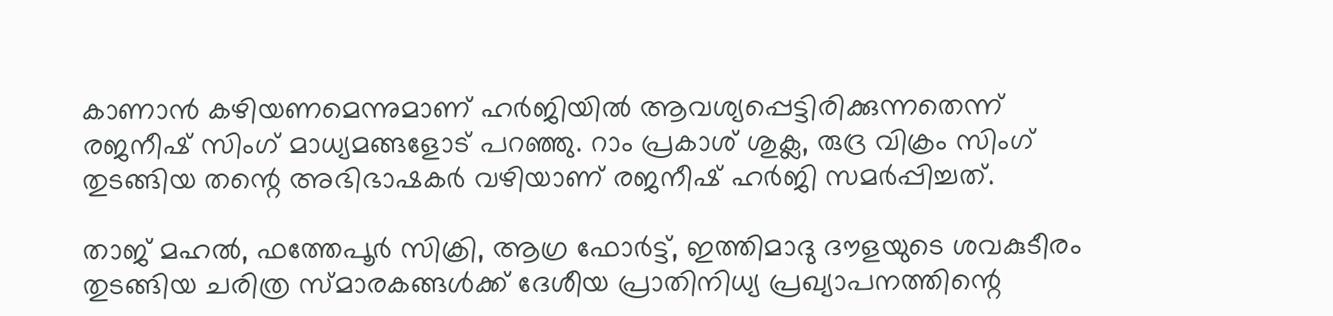കാണാൻ കഴിയണമെന്നുമാണ് ഹർജിയിൽ ആവശ്യപ്പെട്ടിരിക്കുന്നതെന്ന് രജനീഷ് സിംഗ് മാധ്യമങ്ങളോട് പറഞ്ഞു. റാം പ്രകാശ് ശുക്ല, രുദ്ര വിക്രം സിംഗ് തുടങ്ങിയ തന്റെ അഭിഭാഷകർ വഴിയാണ് രജനീഷ് ഹർജി സമർപ്പിച്ചത്.

താജ് മഹൽ, ഫത്തേപൂർ സിക്രി, ആഗ്ര ഫോർട്ട്, ഇത്തിമാദു ദൗളയുടെ ശവകുടീരം തുടങ്ങിയ ചരിത്ര സ്മാരകങ്ങൾക്ക് ദേശീയ പ്രാതിനിധ്യ പ്രഖ്യാപനത്തിന്റെ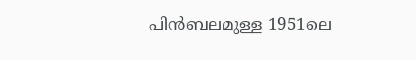പിൻബലമുള്ള 1951ലെ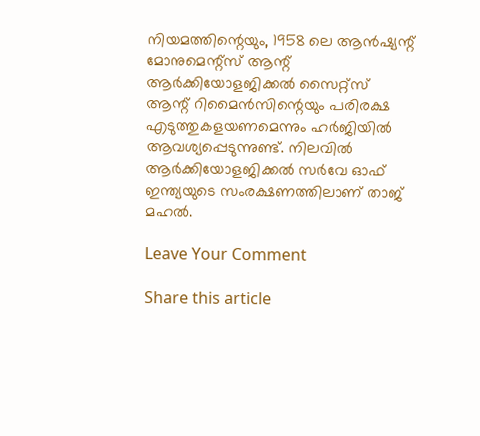നിയമത്തിന്റെയും, 1958 ലെ ആൻഷ്യന്റ് മോനുമെന്റ്‌സ് ആന്റ് ആർക്കിയോളജിക്കൽ സൈറ്റ്‌സ് ആന്റ് റിമൈൻസിന്റെയും പരിരക്ഷ എടുത്തുകളയണമെന്നും ഹർജിയിൽ ആവശ്യപ്പെടുന്നുണ്ട്. നിലവിൽ ആർക്കിയോളജിക്കൽ സർവേ ഓഫ് ഇന്ത്യയുടെ സംരക്ഷണത്തിലാണ് താജ് മഹൽ.

Leave Your Comment

Share this article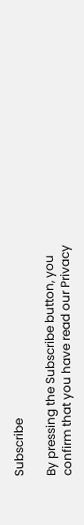Subscribe

By pressing the Subscribe button, you confirm that you have read our Privacy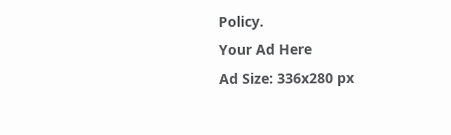Policy.
Your Ad Here
Ad Size: 336x280 px